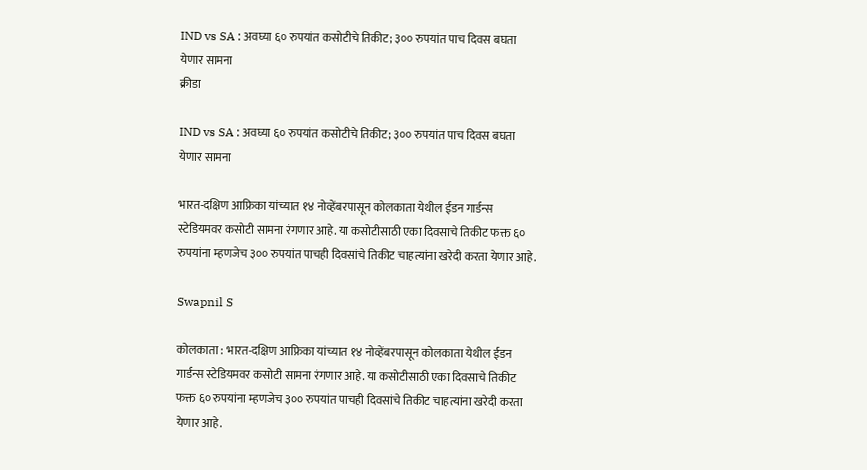IND vs SA : अवघ्या ६० रुपयांत कसोटीचे तिकीट; ३०० रुपयांत पाच दिवस बघता येणार सामना
क्रीडा

IND vs SA : अवघ्या ६० रुपयांत कसोटीचे तिकीट; ३०० रुपयांत पाच दिवस बघता येणार सामना

भारत-दक्षिण आफ्रिका यांच्यात १४ नोव्हेंबरपासून कोलकाता येथील ईडन गार्डन्स स्टेडियमवर कसोटी सामना रंगणार आहे. या कसोटीसाठी एका दिवसाचे तिकीट फक्त ६० रुपयांना म्हणजेच ३०० रुपयांत पाचही दिवसांचे तिकीट चाहत्यांना खरेदी करता येणार आहे.

Swapnil S

कोलकाता : भारत-दक्षिण आफ्रिका यांच्यात १४ नोव्हेंबरपासून कोलकाता येथील ईडन गार्डन्स स्टेडियमवर कसोटी सामना रंगणार आहे. या कसोटीसाठी एका दिवसाचे तिकीट फक्त ६० रुपयांना म्हणजेच ३०० रुपयांत पाचही दिवसांचे तिकीट चाहत्यांना खरेदी करता येणार आहे.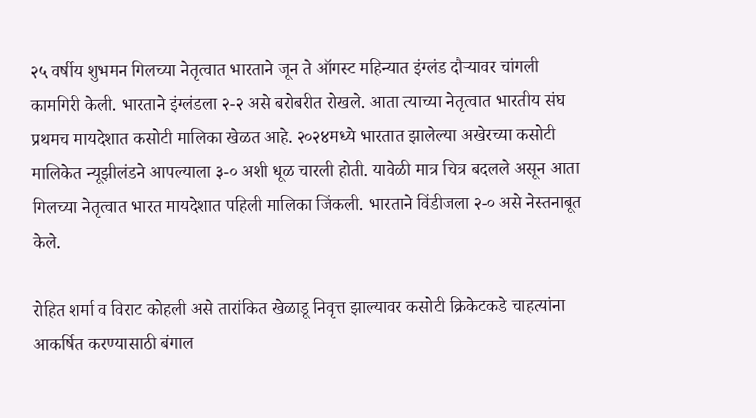२५ वर्षीय शुभमन गिलच्या नेतृत्वात भारताने जून ते ऑगस्ट महिन्यात इंग्लंड दौऱ्यावर चांगली कामगिरी केली. भारताने इंग्लंडला २-२ असे बरोबरीत रोखले. आता त्याच्या नेतृत्वात भारतीय संघ प्रथमच मायदेशात कसोटी मालिका खेळत आहे. २०२४मध्ये भारतात झालेल्या अखेरच्या कसोटी मालिकेत न्यूझीलंडने आपल्याला ३-० अशी धूळ चारली होती. यावेळी मात्र चित्र बदलले असून आता गिलच्या नेतृत्वात भारत मायदेशात पहिली मालिका जिंकली. भारताने विंडीजला २-० असे नेस्तनाबूत केले.

रोहित शर्मा व विराट कोहली असे तारांकित खेळाडू निवृत्त झाल्यावर कसोटी क्रिकेटकडे चाहत्यांना आकर्षित करण्यासाठी बंगाल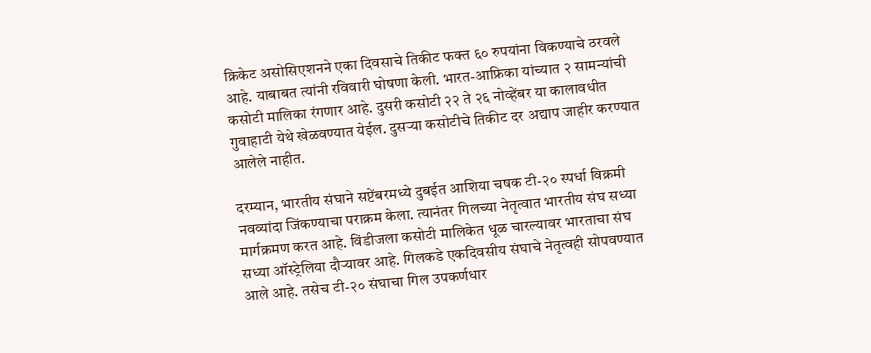क्रिकेट असोसिएशनने एका दिवसाचे तिकीट फक्त ६० रुपयांना विकण्याचे ठरवले आहे. याबाबत त्यांनी रविवारी घोषणा केली. भारत-आफ्रिका यांच्यात २ सामन्यांची कसोटी मालिका रंगणार आहे. दुसरी कसोटी २२ ते २६ नोव्हेंबर या कालावधीत गुवाहाटी येथे खेळवण्यात येईल. दुसऱ्या कसोटीचे तिकीट दर अद्याप जाहीर करण्यात आलेले नाहीत.

दरम्यान, भारतीय संघाने सप्टेंबरमध्ये दुबईत आशिया चषक टी-२० स्पर्धा विक्रमी नवव्यांदा जिंकण्याचा पराक्रम केला. त्यानंतर गिलच्या नेतृत्वात भारतीय संघ सध्या मार्गक्रमण करत आहे. विंडीजला कसोटी मालिकेत धूळ चारल्यावर भारताचा संघ सध्या ऑस्ट्रेलिया दौऱ्यावर आहे. गिलकडे एकदिवसीय संघाचे नेतृत्वही सोपवण्यात आले आहे. तसेच टी-२० संघाचा गिल उपकर्णधार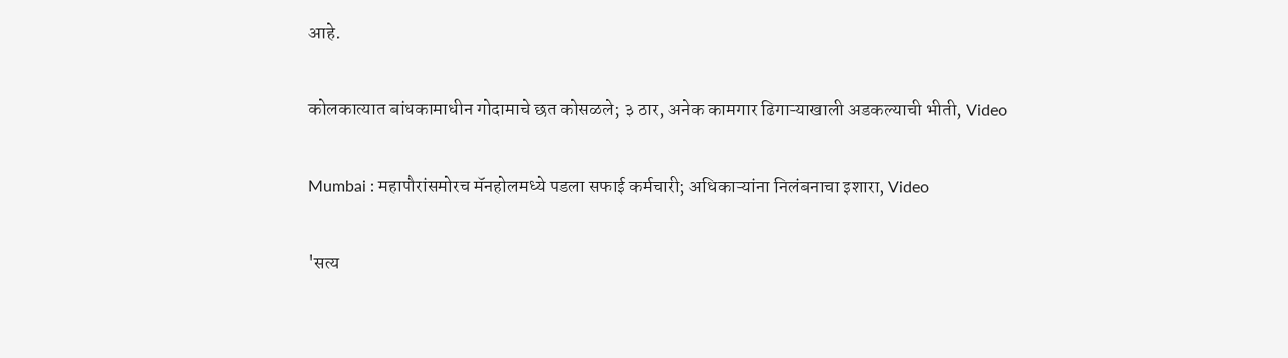आहे.

कोलकात्यात बांधकामाधीन गोदामाचे छत कोसळले; ३ ठार, अनेक कामगार ढिगाऱ्याखाली अडकल्याची भीती, Video

Mumbai : महापौरांसमोरच मॅनहोलमध्ये पडला सफाई कर्मचारी; अधिकाऱ्यांना निलंबनाचा इशारा, Video

'सत्य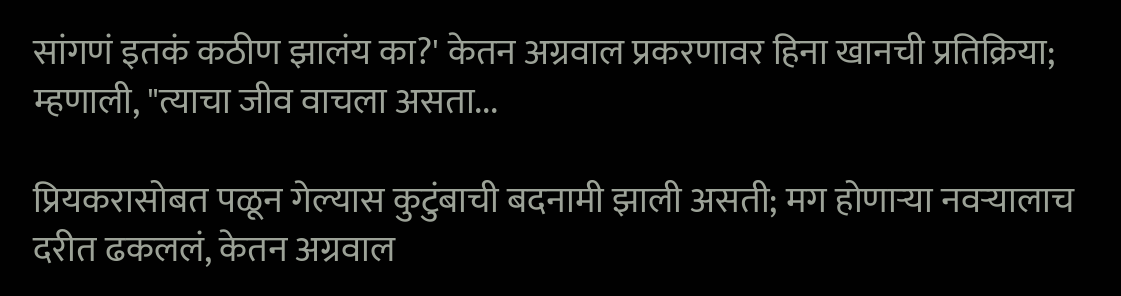सांगणं इतकं कठीण झालंय का?' केतन अग्रवाल प्रकरणावर हिना खानची प्रतिक्रिया; म्हणाली, "त्याचा जीव वाचला असता...

प्रियकरासोबत पळून गेल्यास कुटुंबाची बदनामी झाली असती; मग होणाऱ्या नवऱ्यालाच दरीत ढकललं, केतन अग्रवाल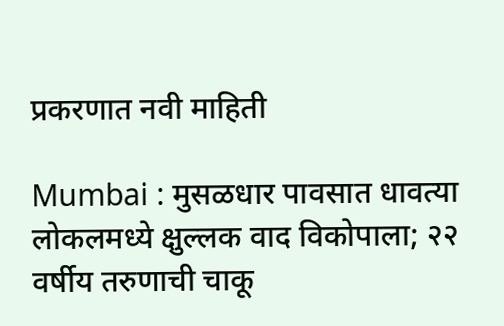प्रकरणात नवी माहिती

Mumbai : मुसळधार पावसात धावत्या लोकलमध्ये क्षुल्लक वाद विकोपाला; २२ वर्षीय तरुणाची चाकू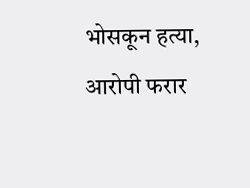भोसकून हत्या, आरोपी फरार